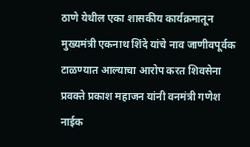ठाणे येथील एका शासकीय कार्यक्रमातून मुख्यमंत्री एकनाथ शिंदे यांचे नाव जाणीवपूर्वक टाळण्यात आल्याचा आरोप करत शिवसेना प्रवक्ते प्रकाश महाजन यांनी वनमंत्री गणेश नाईक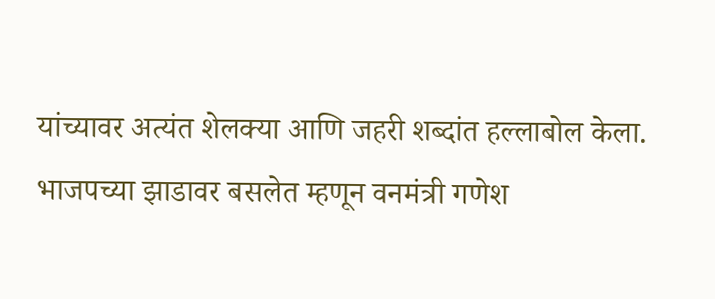यांच्यावर अत्यंत शेलक्या आणि जहरी शब्दांत हल्लाबोल केला. भाजपच्या झाडावर बसलेत म्हणून वनमंत्री गणेश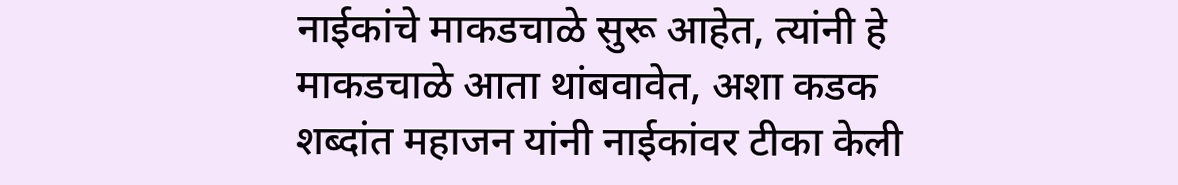नाईकांचे माकडचाळे सुरू आहेत, त्यांनी हे माकडचाळे आता थांबवावेत, अशा कडक शब्दांत महाजन यांनी नाईकांवर टीका केली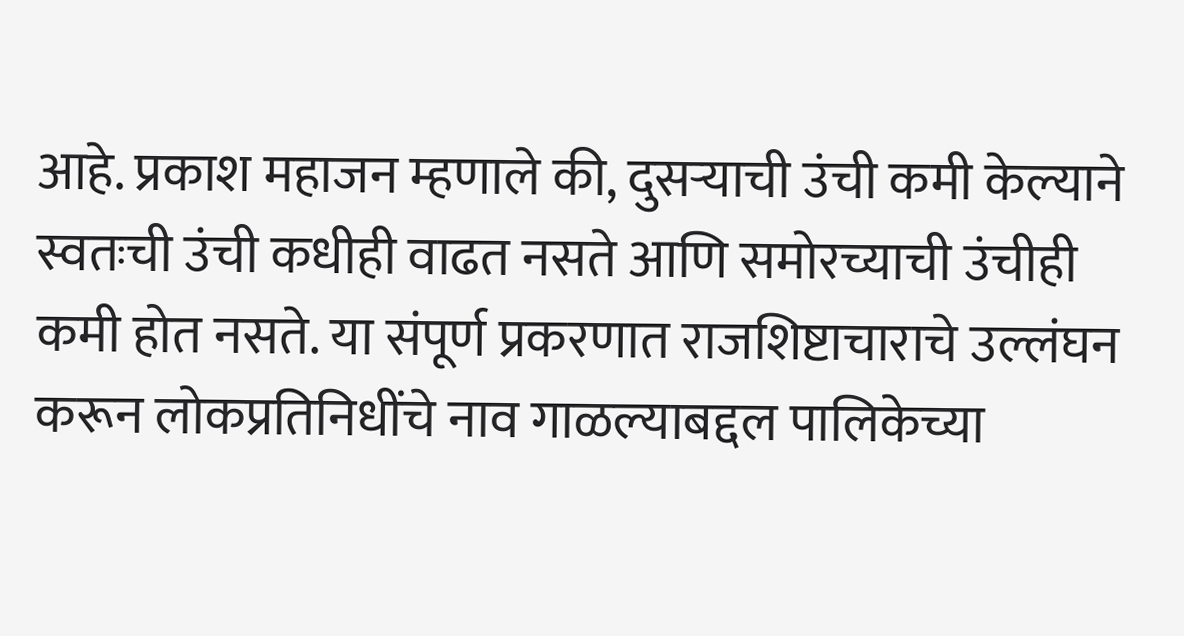आहे. प्रकाश महाजन म्हणाले की, दुसऱ्याची उंची कमी केल्याने स्वतःची उंची कधीही वाढत नसते आणि समोरच्याची उंचीही कमी होत नसते. या संपूर्ण प्रकरणात राजशिष्टाचाराचे उल्लंघन करून लोकप्रतिनिधींचे नाव गाळल्याबद्दल पालिकेच्या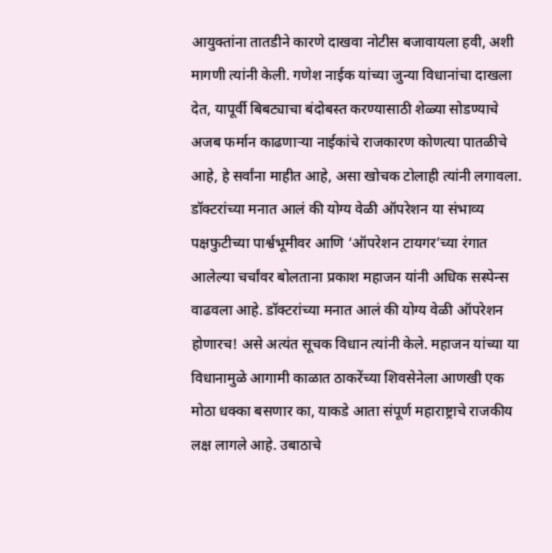आयुक्तांना तातडीने कारणे दाखवा नोटीस बजावायला हवी, अशी मागणी त्यांनी केली. गणेश नाईक यांच्या जुन्या विधानांचा दाखला देत, यापूर्वी बिबट्याचा बंदोबस्त करण्यासाठी शेळ्या सोडण्याचे अजब फर्मान काढणाऱ्या नाईकांचे राजकारण कोणत्या पातळीचे आहे, हे सर्वांना माहीत आहे, असा खोचक टोलाही त्यांनी लगावला.
डॉक्टरांच्या मनात आलं की योग्य वेळी ऑपरेशन या संभाव्य पक्षफुटीच्या पार्श्वभूमीवर आणि ‘ऑपरेशन टायगर’च्या रंगात आलेल्या चर्चांवर बोलताना प्रकाश महाजन यांनी अधिक सस्पेन्स वाढवला आहे. डॉक्टरांच्या मनात आलं की योग्य वेळी ऑपरेशन होणारच! असे अत्यंत सूचक विधान त्यांनी केले. महाजन यांच्या या विधानामुळे आगामी काळात ठाकरेंच्या शिवसेनेला आणखी एक मोठा धक्का बसणार का, याकडे आता संपूर्ण महाराष्ट्राचे राजकीय लक्ष लागले आहे. उबाठाचे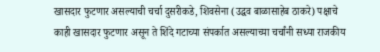खासदार फुटणार असल्याची चर्चा दुसरीकडे, शिवसेना (उद्धव बाळासाहेब ठाकरे) पक्षाचे काही खासदार फुटणार असून ते शिंदे गटाच्या संपर्कात असल्याच्या चर्चांनी सध्या राजकीय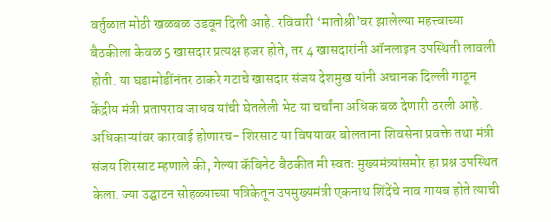वर्तुळात मोठी खळबळ उडवून दिली आहे. रविवारी ‘मातोश्री’वर झालेल्या महत्त्वाच्या बैठकीला केवळ 5 खासदार प्रत्यक्ष हजर होते, तर 4 खासदारांनी ऑनलाइन उपस्थिती लावली होती. या घडामोडींनंतर ठाकरे गटाचे खासदार संजय देशमुख यांनी अचानक दिल्ली गाठून केंद्रीय मंत्री प्रतापराव जाधव यांची घेतलेली भेट या चर्चांना अधिक बळ देणारी ठरली आहे. अधिकाऱ्यांवर कारवाई होणारच- शिरसाट या विषयावर बोलताना शिवसेना प्रवक्ते तथा मंत्री संजय शिरसाट म्हणाले की, गेल्या कॅबिनेट बैठकीत मी स्वतः मुख्यमंत्र्यांसमोर हा प्रश्न उपस्थित केला. ज्या उद्घाटन सोहळ्याच्या पत्रिकेतून उपमुख्यमंत्री एकनाथ शिंदेंचे नाव गायब होते त्याची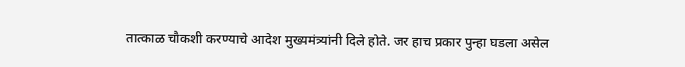तात्काळ चौकशी करण्याचे आदेश मुख्यमंत्र्यांनी दिले होते. जर हाच प्रकार पुन्हा घडला असेल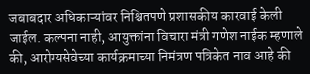जबाबदार अधिकाऱ्यांवर निश्चितपणे प्रशासकीय कारवाई केली जाईल. कल्पना नाही, आयुक्तांना विचारा मंत्री गणेश नाईक म्हणाले की, आरोग्यसेवेच्या कार्यक्रमाच्या निमंत्रण पत्रिकेत नाव आहे की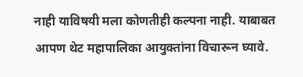नाही याविषयी मला कोणतीही कल्पना नाही. याबाबत आपण थेट महापालिका आयुक्तांना विचारून घ्यावे.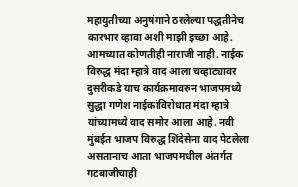महायुतीच्या अनुषंगाने ठरलेल्या पद्धतीनेच कारभार व्हावा अशी माझी इच्छा आहे. आमच्यात कोणतीही नाराजी नाही. नाईक विरुद्ध मंदा म्हात्रे वाद आला चव्हाट्यावर दुसरीकडे याच कार्यक्रमावरुन भाजपमध्ये सुद्धा गणेश नाईकांविरोधात मंदा म्हात्रे यांच्यामध्ये वाद समोर आला आहे. नवी मुंबईत भाजप विरुद्ध शिंदेसेना वाद पेटलेला असतानाच आता भाजपमधील अंतर्गत गटबाजीचाही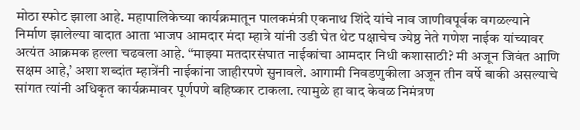मोठा स्फोट झाला आहे. महापालिकेच्या कार्यक्रमातून पालकमंत्री एकनाथ शिंदे यांचे नाव जाणीवपूर्वक वगळल्याने निर्माण झालेल्या वादात आता भाजप आमदार मंदा म्हात्रे यांनी उडी घेत थेट पक्षाचेच ज्येष्ठ नेते गणेश नाईक यांच्यावर अत्यंत आक्रमक हल्ला चढवला आहे. “माझ्या मतदारसंघात नाईकांचा आमदार निधी कशासाठी? मी अजून जिवंत आणि सक्षम आहे,’ अशा शब्दांत म्हात्रेंनी नाईकांना जाहीरपणे सुनावले. आगामी निवडणुकीला अजून तीन वर्षे बाकी असल्याचे सांगत त्यांनी अधिकृत कार्यक्रमावर पूर्णपणे बहिष्कार टाकला. त्यामुळे हा वाद केवळ निमंत्रण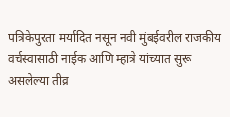पत्रिकेपुरता मर्यादित नसून नवी मुंबईवरील राजकीय वर्चस्वासाठी नाईक आणि म्हात्रे यांच्यात सुरू असलेल्या तीव्र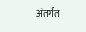अंतर्गत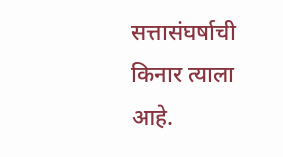सत्तासंघर्षाची किनार त्याला आहे.